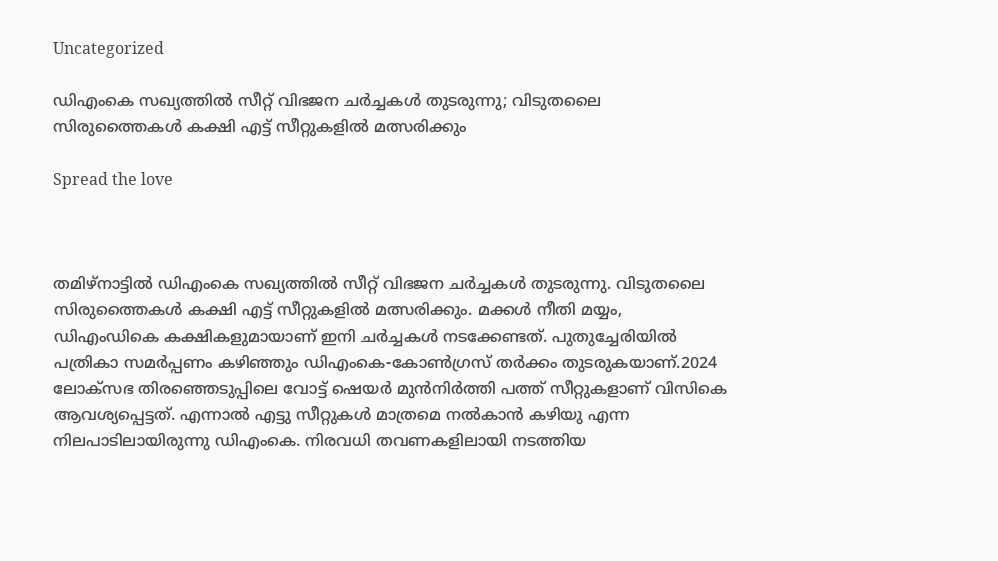Uncategorized

ഡിഎംകെ സഖ്യത്തില്‍ സീറ്റ് വിഭജന ചര്‍ച്ചകള്‍ തുടരുന്നു; വിടുതലൈ സിരുത്തൈകള്‍ കക്ഷി എട്ട് സീറ്റുകളില്‍ മത്സരിക്കും

Spread the love



തമിഴ്‌നാട്ടില്‍ ഡിഎംകെ സഖ്യത്തില്‍ സീറ്റ് വിഭജന ചര്‍ച്ചകള്‍ തുടരുന്നു. വിടുതലൈ സിരുത്തൈകള്‍ കക്ഷി എട്ട് സീറ്റുകളില്‍ മത്സരിക്കും. മക്കള്‍ നീതി മയ്യം, ഡിഎംഡികെ കക്ഷികളുമായാണ് ഇനി ചര്‍ച്ചകള്‍ നടക്കേണ്ടത്. പുതുച്ചേരിയില്‍ പത്രികാ സമര്‍പ്പണം കഴിഞ്ഞും ഡിഎംകെ-കോണ്‍ഗ്രസ് തര്‍ക്കം തുടരുകയാണ്.2024 ലോക്‌സഭ തിരഞ്ഞെടുപ്പിലെ വോട്ട് ഷെയര്‍ മുന്‍നിര്‍ത്തി പത്ത് സീറ്റുകളാണ് വിസികെ ആവശ്യപ്പെട്ടത്. എന്നാല്‍ എട്ടു സീറ്റുകള്‍ മാത്രമെ നല്‍കാന്‍ കഴിയു എന്ന നിലപാടിലായിരുന്നു ഡിഎംകെ. നിരവധി തവണകളിലായി നടത്തിയ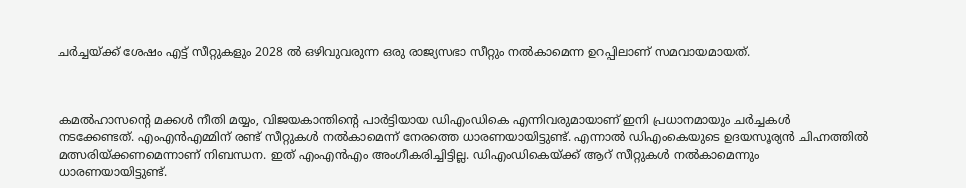ചര്‍ച്ചയ്ക്ക് ശേഷം എട്ട് സീറ്റുകളും 2028 ല്‍ ഒഴിവുവരുന്ന ഒരു രാജ്യസഭാ സീറ്റും നല്‍കാമെന്ന ഉറപ്പിലാണ് സമവായമായത്.



കമല്‍ഹാസന്റെ മക്കള്‍ നീതി മയ്യം, വിജയകാന്തിന്റെ പാര്‍ട്ടിയായ ഡിഎംഡികെ എന്നിവരുമായാണ് ഇനി പ്രധാനമായും ചര്‍ച്ചകള്‍ നടക്കേണ്ടത്. എംഎന്‍എമ്മിന് രണ്ട് സീറ്റുകള്‍ നല്‍കാമെന്ന് നേരത്തെ ധാരണയായിട്ടുണ്ട്. എന്നാല്‍ ഡിഎംകെയുടെ ഉദയസൂര്യന്‍ ചിഹ്നത്തില്‍ മത്സരിയ്ക്കണമെന്നാണ് നിബന്ധന. ഇത് എംഎന്‍എം അംഗീകരിച്ചിട്ടില്ല. ഡിഎംഡികെയ്ക്ക് ആറ് സീറ്റുകള്‍ നല്‍കാമെന്നും ധാരണയായിട്ടുണ്ട്.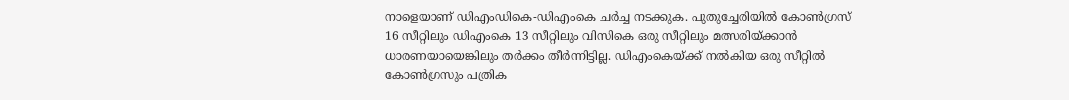നാളെയാണ് ഡിഎംഡികെ-ഡിഎംകെ ചര്‍ച്ച നടക്കുക. പുതുച്ചേരിയില്‍ കോണ്‍ഗ്രസ് 16 സീറ്റിലും ഡിഎംകെ 13 സീറ്റിലും വിസികെ ഒരു സീറ്റിലും മത്സരിയ്ക്കാന്‍ ധാരണയായെങ്കിലും തര്‍ക്കം തീര്‍ന്നിട്ടില്ല. ഡിഎംകെയ്ക്ക് നല്‍കിയ ഒരു സീറ്റില്‍ കോണ്‍ഗ്രസും പത്രിക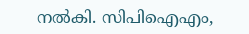നല്‍കി. സിപിഐഎം,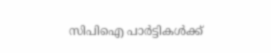സിപിഐ പാര്‍ട്ടികള്‍ക്ക്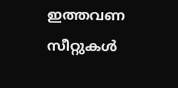ഇത്തവണ സീറ്റുകള്‍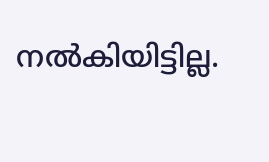നല്‍കിയിട്ടില്ല.